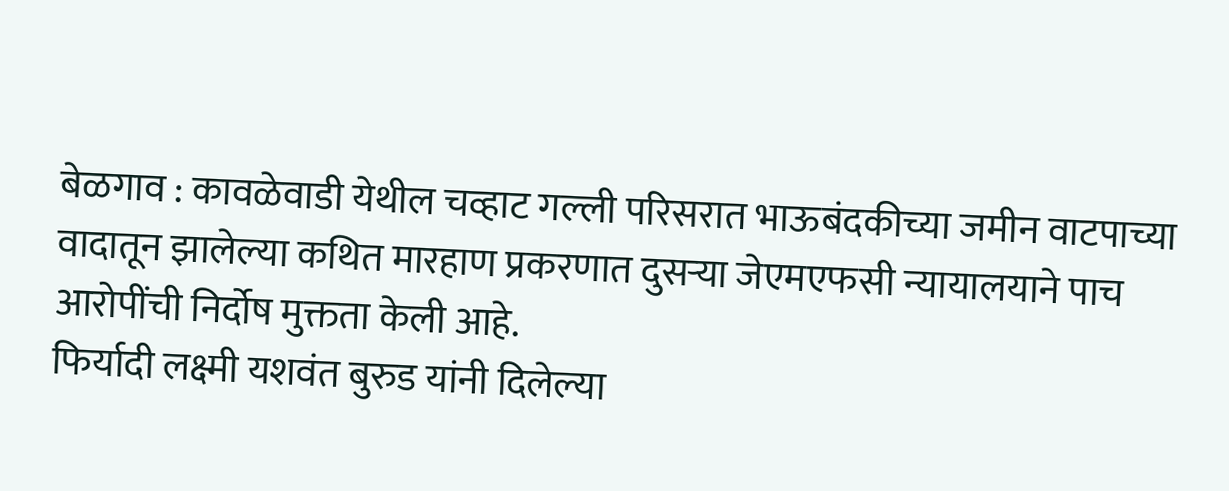बेळगाव : कावळेवाडी येथील चव्हाट गल्ली परिसरात भाऊबंदकीच्या जमीन वाटपाच्या वादातून झालेल्या कथित मारहाण प्रकरणात दुसऱ्या जेएमएफसी न्यायालयाने पाच आरोपींची निर्दोष मुक्तता केली आहे.
फिर्यादी लक्ष्मी यशवंत बुरुड यांनी दिलेल्या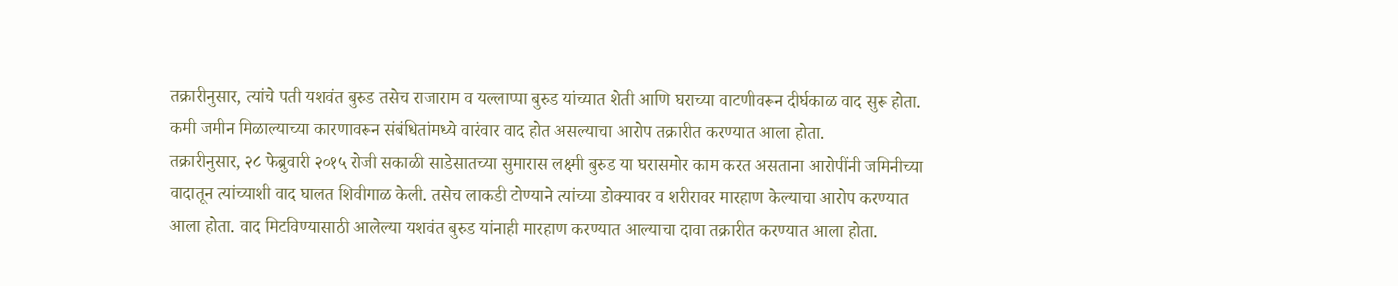तक्रारीनुसार, त्यांचे पती यशवंत बुरुड तसेच राजाराम व यल्लाप्पा बुरुड यांच्यात शेती आणि घराच्या वाटणीवरून दीर्घकाळ वाद सुरू होता. कमी जमीन मिळाल्याच्या कारणावरून संबंधितांमध्ये वारंवार वाद होत असल्याचा आरोप तक्रारीत करण्यात आला होता.
तक्रारीनुसार, २८ फेब्रुवारी २०१५ रोजी सकाळी साडेसातच्या सुमारास लक्ष्मी बुरुड या घरासमोर काम करत असताना आरोपींनी जमिनीच्या वादातून त्यांच्याशी वाद घालत शिवीगाळ केली. तसेच लाकडी टोण्याने त्यांच्या डोक्यावर व शरीरावर मारहाण केल्याचा आरोप करण्यात आला होता. वाद मिटविण्यासाठी आलेल्या यशवंत बुरुड यांनाही मारहाण करण्यात आल्याचा दावा तक्रारीत करण्यात आला होता.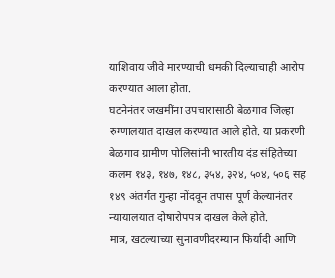याशिवाय जीवे मारण्याची धमकी दिल्याचाही आरोप करण्यात आला होता.
घटनेनंतर जखमींना उपचारासाठी बेळगाव जिल्हा रुग्णालयात दाखल करण्यात आले होते. या प्रकरणी बेळगाव ग्रामीण पोलिसांनी भारतीय दंड संहितेच्या कलम १४३, १४७, १४८, ३५४, ३२४, ५०४, ५०६ सह १४९ अंतर्गत गुन्हा नोंदवून तपास पूर्ण केल्यानंतर न्यायालयात दोषारोपपत्र दाखल केले होते.
मात्र, खटल्याच्या सुनावणीदरम्यान फिर्यादी आणि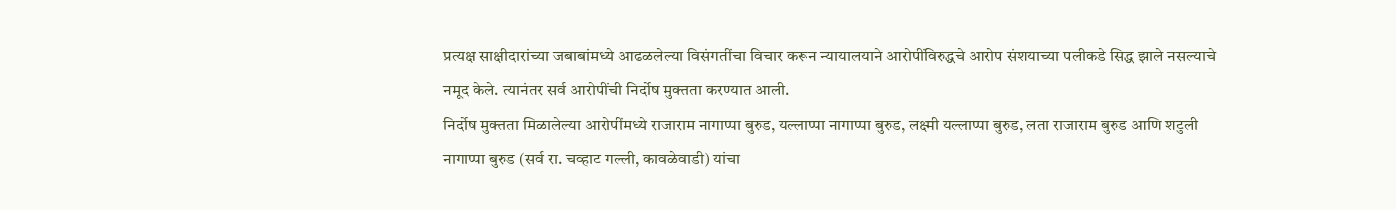प्रत्यक्ष साक्षीदारांच्या जबाबांमध्ये आढळलेल्या विसंगतींचा विचार करून न्यायालयाने आरोपींविरुद्धचे आरोप संशयाच्या पलीकडे सिद्ध झाले नसल्याचे नमूद केले. त्यानंतर सर्व आरोपींची निर्दोष मुक्तता करण्यात आली.
निर्दोष मुक्तता मिळालेल्या आरोपींमध्ये राजाराम नागाप्पा बुरुड, यल्लाप्पा नागाप्पा बुरुड, लक्ष्मी यल्लाप्पा बुरुड, लता राजाराम बुरुड आणि शटुली नागाप्पा बुरुड (सर्व रा. चव्हाट गल्ली, कावळेवाडी) यांचा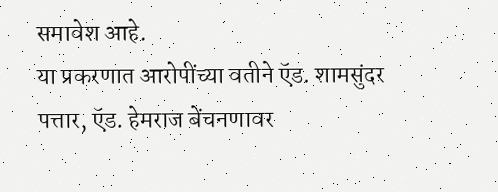समावेश आहे.
या प्रकरणात आरोपींच्या वतीने ऍड. शामसुंदर पत्तार, ऍड. हेमराज बेंचनणावर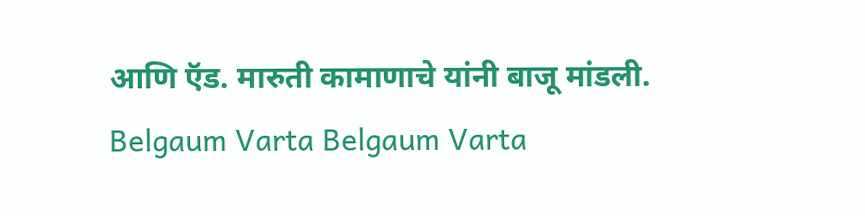आणि ऍड. मारुती कामाणाचे यांनी बाजू मांडली.
Belgaum Varta Belgaum Varta